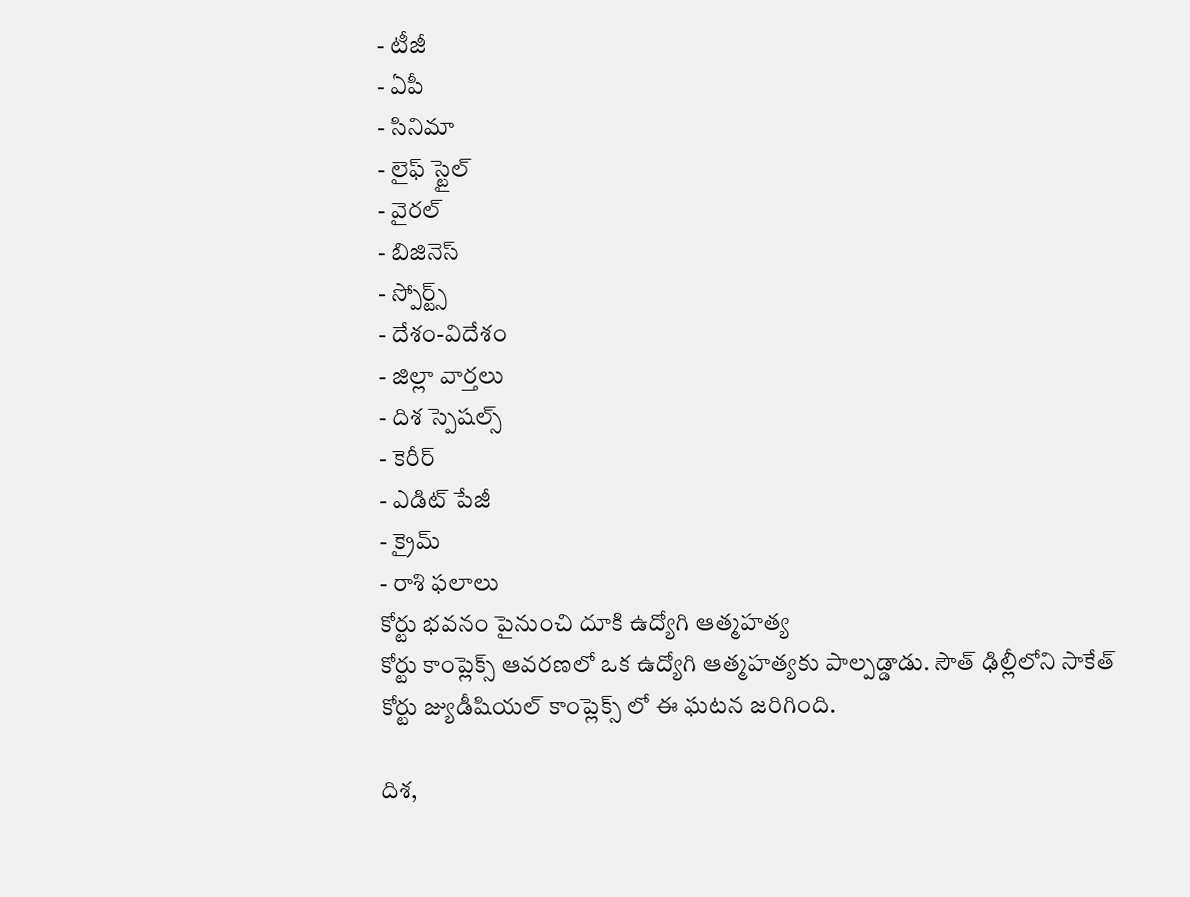- టీజీ
- ఏపీ
- సినిమా
- లైఫ్ స్టైల్
- వైరల్
- బిజినెస్
- స్పోర్ట్స్
- దేశం-విదేశం
- జిల్లా వార్తలు
- దిశ స్పెషల్స్
- కెరీర్
- ఎడిట్ పేజీ
- క్రైమ్
- రాశి ఫలాలు
కోర్టు భవనం పైనుంచి దూకి ఉద్యోగి ఆత్మహత్య
కోర్టు కాంప్లెక్స్ ఆవరణలో ఒక ఉద్యోగి ఆత్మహత్యకు పాల్పడ్డాడు. సౌత్ ఢిల్లీలోని సాకేత్ కోర్టు జ్యుడీషియల్ కాంప్లెక్స్ లో ఈ ఘటన జరిగింది.

దిశ,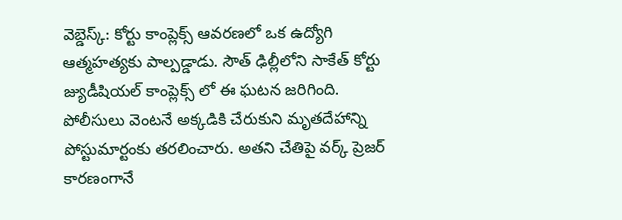వెబ్డెస్క్: కోర్టు కాంప్లెక్స్ ఆవరణలో ఒక ఉద్యోగి ఆత్మహత్యకు పాల్పడ్డాడు. సౌత్ ఢిల్లీలోని సాకేత్ కోర్టు జ్యుడీషియల్ కాంప్లెక్స్ లో ఈ ఘటన జరిగింది. పోలీసులు వెంటనే అక్కడికి చేరుకుని మృతదేహాన్ని పోస్టుమార్టంకు తరలించారు. అతని చేతిపై వర్క్ ప్రెజర్ కారణంగానే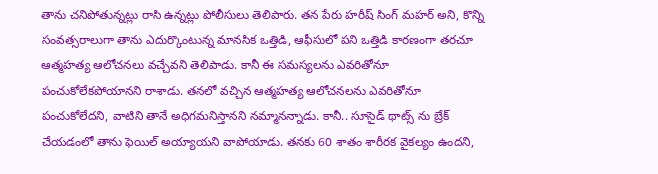తాను చనిపోతున్నట్లు రాసి ఉన్నట్లు పోలీసులు తెలిపారు. తన పేరు హరీష్ సింగ్ మహర్ అని, కొన్ని సంవత్సరాలుగా తాను ఎదుర్కొంటున్న మానసిక ఒత్తిడి, ఆఫీసులో పని ఒత్తిడి కారణంగా తరచూ ఆత్మహత్య ఆలోచనలు వచ్చేవని తెలిపాడు. కానీ ఈ సమస్యలను ఎవరితోనూ పంచుకోలేకపోయానని రాశాడు. తనలో వచ్చిన ఆత్మహత్య ఆలోచనలను ఎవరితోనూ పంచుకోలేదని, వాటిని తానే అధిగమనిస్తానని నమ్మానన్నాడు. కానీ.. సూసైడ్ థాట్స్ ను బ్రేక్ చేయడంలో తాను ఫెయిల్ అయ్యాయని వాపోయాడు. తనకు 60 శాతం శారీరక వైకల్యం ఉందని,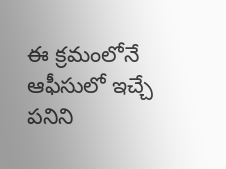ఈ క్రమంలోనే ఆఫీసులో ఇచ్చే పనిని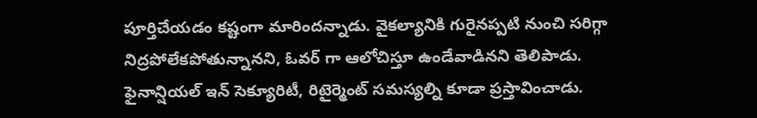పూర్తిచేయడం కష్టంగా మారిందన్నాడు. వైకల్యానికి గురైనప్పటి నుంచి సరిగ్గా నిద్రపోలేకపోతున్నానని, ఓవర్ గా ఆలోచిస్తూ ఉండేవాడినని తెలిపాడు.
ఫైనాన్షియల్ ఇన్ సెక్యూరిటీ, రిటైర్మెంట్ సమస్యల్ని కూడా ప్రస్తావించాడు.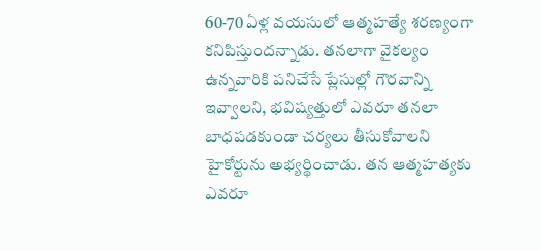60-70 ఏళ్ల వయసులో ఆత్మహత్యే శరణ్యంగా కనిపిస్తుందన్నాడు. తనలాగా వైకల్యం ఉన్నవారికి పనిచేసే ప్లేసుల్లో గౌరవాన్ని ఇవ్వాలని, భవిష్యత్తులో ఎవరూ తనలా బాధపడకుండా చర్యలు తీసుకోవాలని హైకోర్టును అభ్యర్థించాడు. తన ఆత్మహత్యకు ఎవరూ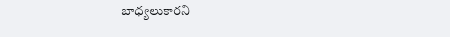బాధ్యలుకారని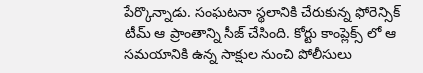పేర్కొన్నాడు. సంఘటనా స్థలానికి చేరుకున్న ఫోరెన్సిక్ టీమ్ ఆ ప్రాంతాన్ని సీజ్ చేసింది. కోర్టు కాంప్లెక్స్ లో ఆ సమయానికి ఉన్న సాక్షుల నుంచి పోలీసులు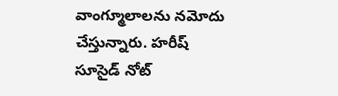వాంగ్మూలాలను నమోదు చేస్తున్నారు. హరీష్ సూసైడ్ నోట్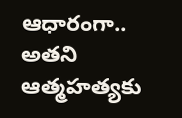ఆధారంగా.. అతని ఆత్మహత్యకు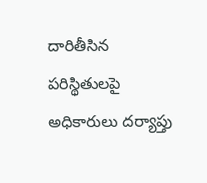దారితీసిన పరిస్థితులపై అధికారులు దర్యాప్తు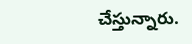చేస్తున్నారు.